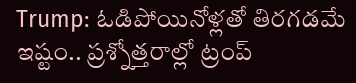Trump: ఓడిపోయినోళ్లతో తిరగడమే ఇష్టం.. ప్రశ్నోత్తరాల్లో ట్రంప్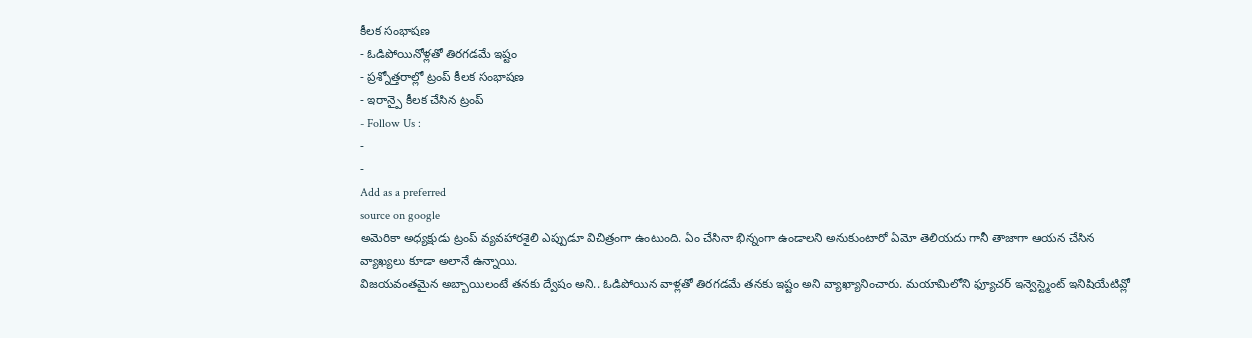కీలక సంభాషణ
- ఓడిపోయినోళ్లతో తిరగడమే ఇష్టం
- ప్రశ్నోత్తరాల్లో ట్రంప్ కీలక సంభాషణ
- ఇరాన్పై కీలక చేసిన ట్రంప్
- Follow Us :
-
-
Add as a preferred
source on google
అమెరికా అధ్యక్షుడు ట్రంప్ వ్యవహారశైలి ఎప్పుడూ విచిత్రంగా ఉంటుంది. ఏం చేసినా భిన్నంగా ఉండాలని అనుకుంటారో ఏమో తెలియదు గానీ తాజాగా ఆయన చేసిన వ్యాఖ్యలు కూడా అలానే ఉన్నాయి.
విజయవంతమైన అబ్బాయిలంటే తనకు ద్వేషం అని.. ఓడిపోయిన వాళ్లతో తిరగడమే తనకు ఇష్టం అని వ్యాఖ్యానించారు. మయామిలోని ఫ్యూచర్ ఇన్వెస్ట్మెంట్ ఇనిషియేటివ్లో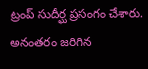ట్రంప్ సుదీర్ఘ ప్రసంగం చేశారు. అనంతరం జరిగిన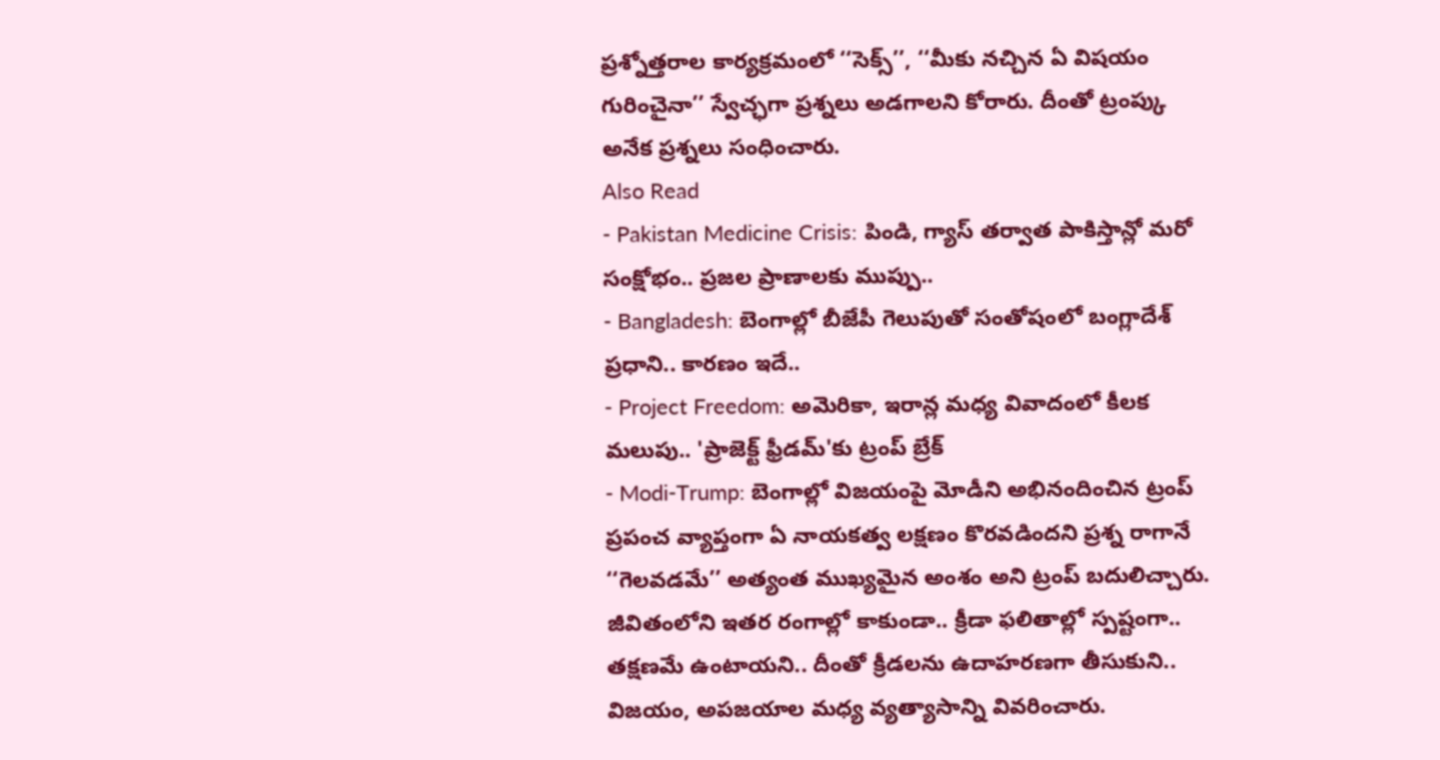ప్రశ్నోత్తరాల కార్యక్రమంలో ‘‘సెక్స్’’, ‘‘మీకు నచ్చిన ఏ విషయం గురించైనా’’ స్వేచ్ఛగా ప్రశ్నలు అడగాలని కోరారు. దీంతో ట్రంప్కు అనేక ప్రశ్నలు సంధించారు.
Also Read
- Pakistan Medicine Crisis: పిండి, గ్యాస్ తర్వాత పాకిస్తాన్లో మరో సంక్షోభం.. ప్రజల ప్రాణాలకు ముప్పు..
- Bangladesh: బెంగాల్లో బీజేపీ గెలుపుతో సంతోషంలో బంగ్లాదేశ్ ప్రధాని.. కారణం ఇదే..
- Project Freedom: అమెరికా, ఇరాన్ల మధ్య వివాదంలో కీలక మలుపు.. 'ప్రాజెక్ట్ ఫ్రీడమ్'కు ట్రంప్ బ్రేక్
- Modi-Trump: బెంగాల్లో విజయంపై మోడీని అభినందించిన ట్రంప్
ప్రపంచ వ్యాప్తంగా ఏ నాయకత్వ లక్షణం కొరవడిందని ప్రశ్న రాగానే ‘‘గెలవడమే’’ అత్యంత ముఖ్యమైన అంశం అని ట్రంప్ బదులిచ్చారు. జీవితంలోని ఇతర రంగాల్లో కాకుండా.. క్రీడా ఫలితాల్లో స్పష్టంగా.. తక్షణమే ఉంటాయని.. దీంతో క్రీడలను ఉదాహరణగా తీసుకుని.. విజయం, అపజయాల మధ్య వ్యత్యాసాన్ని వివరించారు.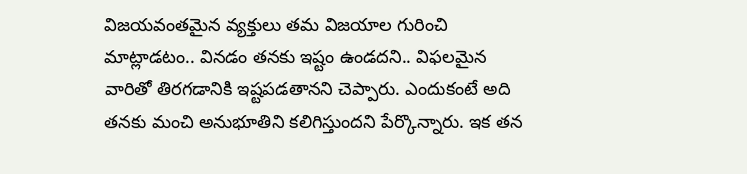విజయవంతమైన వ్యక్తులు తమ విజయాల గురించి మాట్లాడటం.. వినడం తనకు ఇష్టం ఉండదని.. విఫలమైన వారితో తిరగడానికి ఇష్టపడతానని చెప్పారు. ఎందుకంటే అది తనకు మంచి అనుభూతిని కలిగిస్తుందని పేర్కొన్నారు. ఇక తన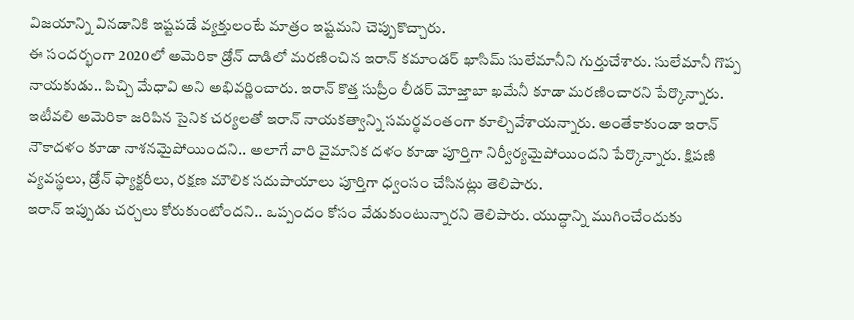విజయాన్ని వినడానికి ఇష్టపడే వ్యక్తులంటే మాత్రం ఇష్టమని చెప్పుకొచ్చారు.
ఈ సందర్భంగా 2020లో అమెరికా డ్రోన్ దాడిలో మరణించిన ఇరాన్ కమాండర్ ఖాసిమ్ సులేమానీని గుర్తుచేశారు. సులేమానీ గొప్ప నాయకుడు.. పిచ్చి మేధావి అని అభివర్ణించారు. ఇరాన్ కొత్త సుప్రీం లీడర్ మోజ్తాబా ఖమేనీ కూడా మరణించారని పేర్కొన్నారు. ఇటీవలి అమెరికా జరిపిన సైనిక చర్యలతో ఇరాన్ నాయకత్వాన్ని సమర్థవంతంగా కూల్చివేశాయన్నారు. అంతేకాకుండా ఇరాన్ నౌకాదళం కూడా నాశనమైపోయిందని.. అలాగే వారి వైమానిక దళం కూడా పూర్తిగా నిర్వీర్యమైపోయిందని పేర్కొన్నారు. క్షిపణి వ్యవస్థలు, డ్రోన్ ఫ్యాక్టరీలు, రక్షణ మౌలిక సదుపాయాలు పూర్తిగా ధ్వంసం చేసినట్లు తెలిపారు.
ఇరాన్ ఇప్పుడు చర్చలు కోరుకుంటోందని.. ఒప్పందం కోసం వేడుకుంటున్నారని తెలిపారు. యుద్ధాన్ని ముగించేందుకు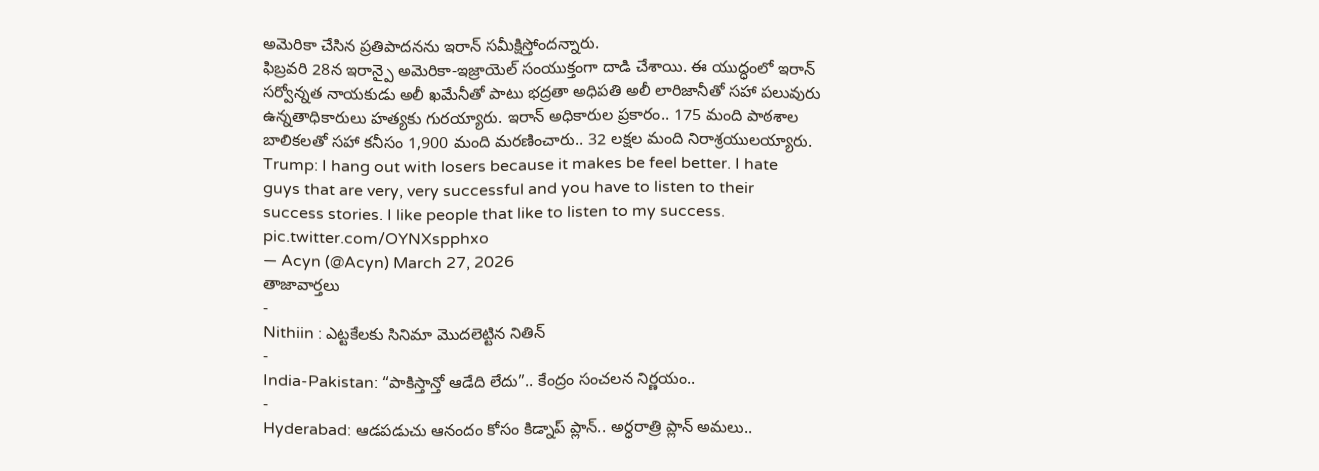అమెరికా చేసిన ప్రతిపాదనను ఇరాన్ సమీక్షిస్తోందన్నారు.
ఫిబ్రవరి 28న ఇరాన్పై అమెరికా-ఇజ్రాయెల్ సంయుక్తంగా దాడి చేశాయి. ఈ యుద్ధంలో ఇరాన్ సర్వోన్నత నాయకుడు అలీ ఖమేనీతో పాటు భద్రతా అధిపతి అలీ లారిజానీతో సహా పలువురు ఉన్నతాధికారులు హత్యకు గురయ్యారు. ఇరాన్ అధికారుల ప్రకారం.. 175 మంది పాఠశాల బాలికలతో సహా కనీసం 1,900 మంది మరణించారు.. 32 లక్షల మంది నిరాశ్రయులయ్యారు.
Trump: I hang out with losers because it makes be feel better. I hate guys that are very, very successful and you have to listen to their success stories. I like people that like to listen to my success. pic.twitter.com/OYNXspphxo
— Acyn (@Acyn) March 27, 2026
తాజావార్తలు
-
Nithiin : ఎట్టకేలకు సినిమా మొదలెట్టిన నితిన్
-
India-Pakistan: “పాకిస్తాన్తో ఆడేది లేదు”.. కేంద్రం సంచలన నిర్ణయం..
-
Hyderabad: ఆడపడుచు ఆనందం కోసం కిడ్నాప్ ప్లాన్.. అర్ధరాత్రి ప్లాన్ అమలు..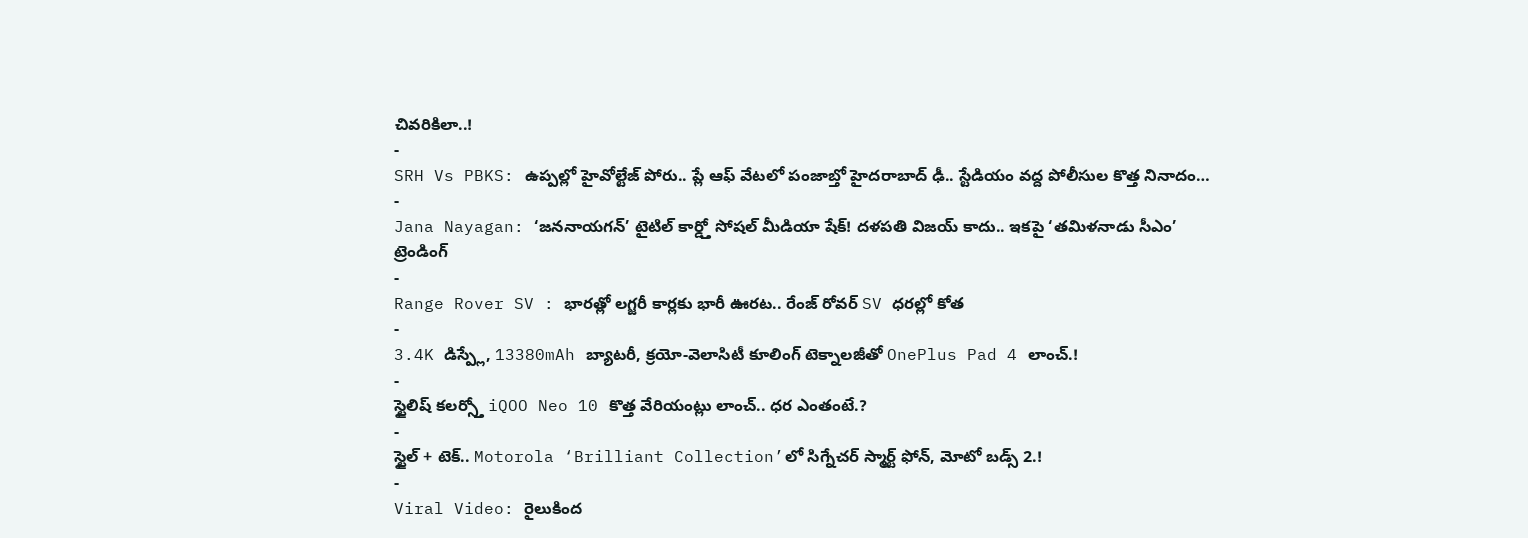చివరికిలా..!
-
SRH Vs PBKS: ఉప్పల్లో హైవోల్టేజ్ పోరు.. ప్లే ఆఫ్ వేటలో పంజాబ్తో హైదరాబాద్ ఢీ.. స్టేడియం వద్ద పోలీసుల కొత్త నినాదం…
-
Jana Nayagan: ‘జననాయగన్’ టైటిల్ కార్డ్తో సోషల్ మీడియా షేక్! దళపతి విజయ్ కాదు.. ఇకపై ‘తమిళనాడు సీఎం’
ట్రెండింగ్
-
Range Rover SV : భారత్లో లగ్జరీ కార్లకు భారీ ఊరట.. రేంజ్ రోవర్ SV ధరల్లో కోత
-
3.4K డిస్ప్లే, 13380mAh బ్యాటరీ, క్రయో-వెలాసిటీ కూలింగ్ టెక్నాలజీతో OnePlus Pad 4 లాంచ్.!
-
స్టైలిష్ కలర్స్తో iQOO Neo 10 కొత్త వేరియంట్లు లాంచ్.. ధర ఎంతంటే.?
-
స్టైల్ + టెక్.. Motorola ‘Brilliant Collection’లో సిగ్నేచర్ స్మార్ట్ ఫోన్, మోటో బడ్స్ 2.!
-
Viral Video: రైలుకింద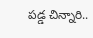పడ్డ చిన్నారి..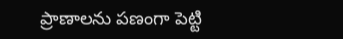ప్రాణాలను పణంగా పెట్టి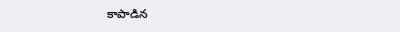కాపాడిన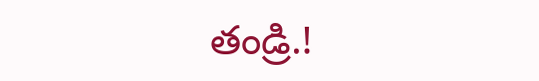తండ్రి.!